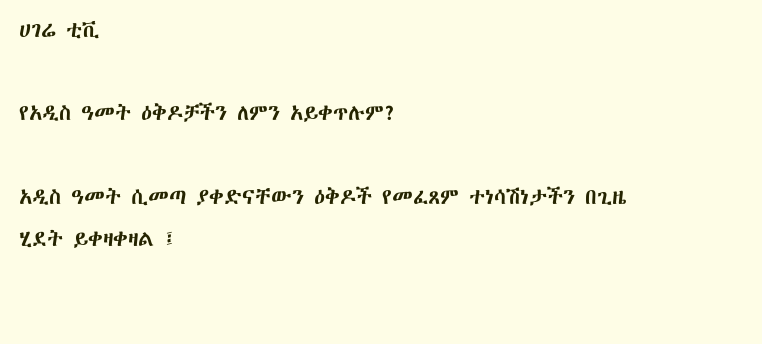ሀገሬ ቲቪ

የአዲስ ዓመት ዕቅዶቻችን ለምን አይቀጥሉም?

አዲስ ዓመት ሲመጣ ያቀድናቸውን ዕቅዶች የመፈጸም ተነሳሽነታችን በጊዜ ሂደት ይቀዛቀዛል ፤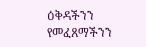ዕቅዳችንን የመፈጸማችንን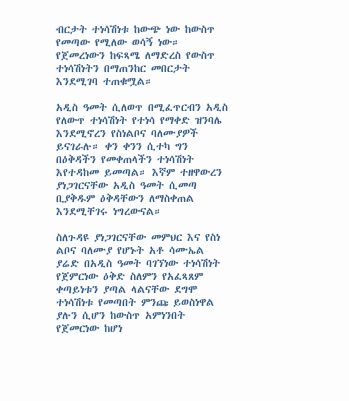ብርታት ተነሳሽነቱ ከውጭ ነው ከውስጥ የመጣው የሚለው ወሳኝ ነው። የጀመረነውን ከፍጻሜ ለማድረስ የውስጥ ተነሳሽነትን በማጠንከር መበርታት እንደሚገባ ተጠቁሟል።

አዲስ ዓመት ሲለወጥ በሚፈጥርብን አዲስ የለውጥ ተነሳሽነት የተነሳ የማቀድ ዝንባሌ እንደሚኖረን የስነልቦና ባለሙያዎች ይናገራሉ። ቀን ቀንን ሲተካ ግን በዕቅዳችን የመቀጠላችን ተነሳሽነት እየተዳከመ ይመጣል። እኛም ተዘዋውረን ያነጋገርናቸው አዲስ ዓመት ሲመጣ ቢያቅዱም ዕቅዳቸውን ለማስቀጠል እንደሚቸገሩ ነግረውናል።

ስለጉዳዩ ያነጋገርናቸው መምህር እና የስነ ልቦና ባለሙያ የሆኑት አቶ ሳሙኤል ያሬድ በአዲስ ዓመት ባገኘነው ተነሳሽነት የጀምርነው ዕቅድ ስለምን የአፈጻጸም ቀጣይነቱን ያጣል ላልናቸው ደግሞ ተነሳሽነቱ የመጣበት ምንጩ ይወስነዋል ያሉን ሲሆን ከውስጥ አምነንበት የጀመርነው ከሆነ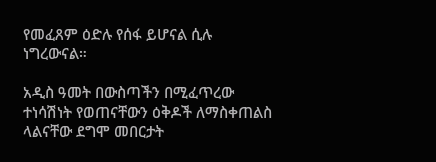የመፈጸም ዕድሉ የሰፋ ይሆናል ሲሉ ነግረውናል።

አዲስ ዓመት በውስጣችን በሚፈጥረው ተነሳሽነት የወጠናቸውን ዕቅዶች ለማስቀጠልስ ላልናቸው ደግሞ መበርታት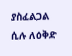ያስፈልጋል ሲሉ ለዕቅድ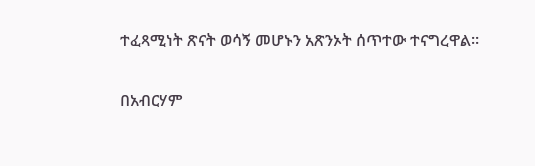ተፈጻሚነት ጽናት ወሳኝ መሆኑን አጽንኦት ሰጥተው ተናግረዋል።

በአብርሃም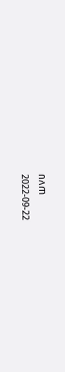በለጠ
2022-09-22